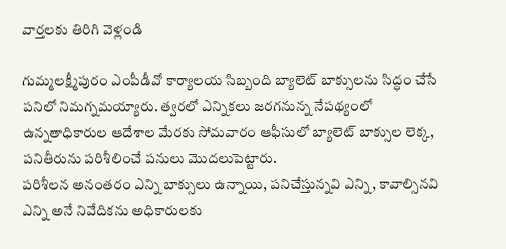వార్తలకు తిరిగి వెళ్లండి

గుమ్మలక్ష్మీపురం ఎంపీడీవో కార్యాలయ సిబ్బంది బ్యాలెట్ బాక్సులను సిద్ధం చేసే పనిలో నిమగ్నమయ్యారు. త్వరలో ఎన్నికలు జరగనున్న నేపథ్యంలో ఉన్నతాధికారుల ఆదేశాల మేరకు సోమవారం ఆఫీసులో బ్యాలెట్ బాక్సుల లెక్క, పనితీరును పరిశీలించే పనులు మొదలుపెట్టారు.
పరిశీలన అనంతరం ఎన్ని బాక్సులు ఉన్నాయి, పనిచేస్తున్నవి ఎన్ని, కావాల్సినవి ఎన్ని అనే నివేదికను అధికారులకు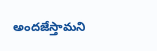అందజేస్తామని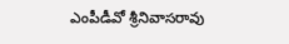ఎంపీడీవో శ్రీనివాసరావు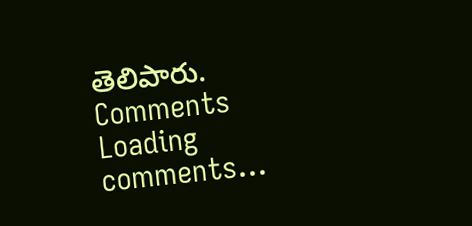తెలిపారు.
Comments
Loading comments...